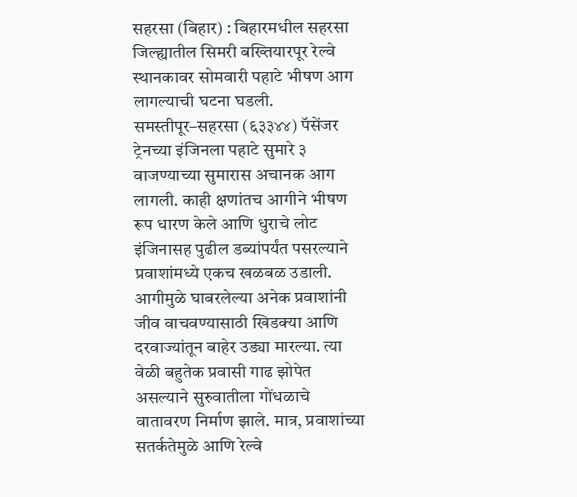सहरसा (बिहार) : बिहारमधील सहरसा जिल्ह्यातील सिमरी बख्तियारपूर रेल्वे स्थानकावर सोमवारी पहाटे भीषण आग लागल्याची घटना घडली. समस्तीपूर–सहरसा (६३३४४) पॅसेंजर ट्रेनच्या इंजिनला पहाटे सुमारे ३ वाजण्याच्या सुमारास अचानक आग लागली. काही क्षणांतच आगीने भीषण रूप धारण केले आणि धुराचे लोट इंजिनासह पुढील डब्यांपर्यंत पसरल्याने प्रवाशांमध्ये एकच खळबळ उडाली.
आगीमुळे घाबरलेल्या अनेक प्रवाशांनी जीव वाचवण्यासाठी खिडक्या आणि दरवाज्यांतून बाहेर उड्या मारल्या. त्या वेळी बहुतेक प्रवासी गाढ झोपेत असल्याने सुरुवातीला गोंधळाचे वातावरण निर्माण झाले. मात्र, प्रवाशांच्या सतर्कतेमुळे आणि रेल्वे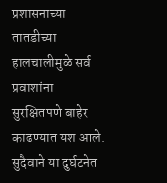प्रशासनाच्या तातडीच्या हालचालीमुळे सर्व प्रवाशांना सुरक्षितपणे बाहेर काढण्यात यश आले. सुदैवाने या दुर्घटनेत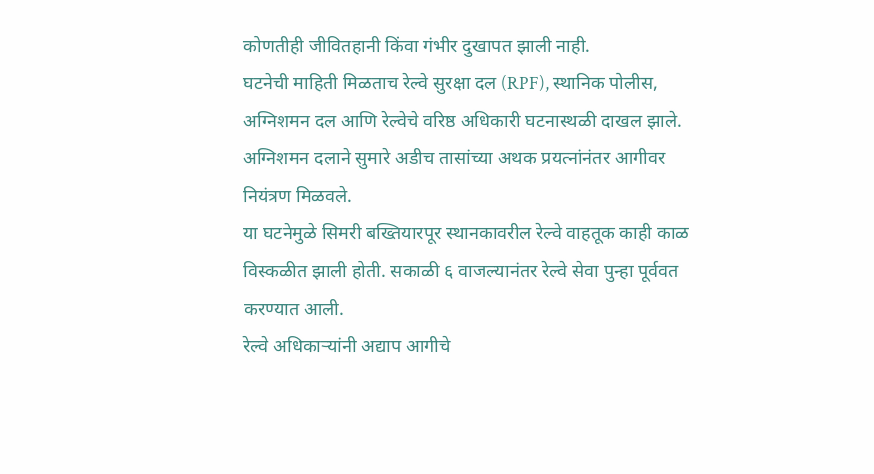कोणतीही जीवितहानी किंवा गंभीर दुखापत झाली नाही.
घटनेची माहिती मिळताच रेल्वे सुरक्षा दल (RPF), स्थानिक पोलीस, अग्निशमन दल आणि रेल्वेचे वरिष्ठ अधिकारी घटनास्थळी दाखल झाले. अग्निशमन दलाने सुमारे अडीच तासांच्या अथक प्रयत्नांनंतर आगीवर नियंत्रण मिळवले.
या घटनेमुळे सिमरी बख्तियारपूर स्थानकावरील रेल्वे वाहतूक काही काळ विस्कळीत झाली होती. सकाळी ६ वाजल्यानंतर रेल्वे सेवा पुन्हा पूर्ववत करण्यात आली.
रेल्वे अधिकाऱ्यांनी अद्याप आगीचे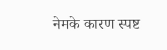नेमके कारण स्पष्ट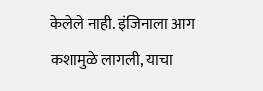केलेले नाही. इंजिनाला आग कशामुळे लागली, याचा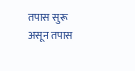तपास सुरू असून तपास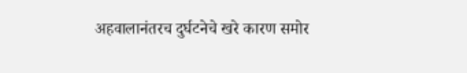अहवालानंतरच दुर्घटनेचे खरे कारण समोर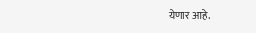येणार आहे.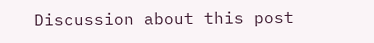Discussion about this post